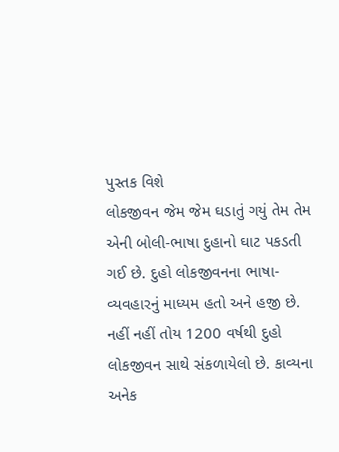પુસ્તક વિશે
લોકજીવન જેમ જેમ ઘડાતું ગયું તેમ તેમ એની બોલી-ભાષા દુહાનો ઘાટ પકડતી ગઈ છે. દુહો લોકજીવનના ભાષા-વ્યવહારનું માધ્યમ હતો અને હજી છે. નહીં નહીં તોય 1200 વર્ષથી દુહો લોકજીવન સાથે સંકળાયેલો છે. કાવ્યના અનેક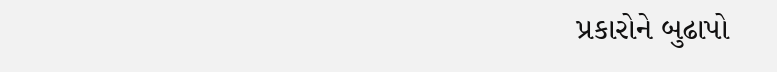પ્રકારોને બુઢાપો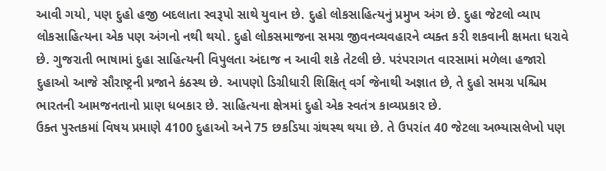આવી ગયો, પણ દુહો હજી બદલાતા સ્વરૂપો સાથે યુવાન છે. દુહો લોકસાહિત્યનું પ્રમુખ અંગ છે. દુહા જેટલો વ્યાપ લોકસાહિત્યના એક પણ અંગનો નથી થયો. દુહો લોકસમાજના સમગ્ર જીવનવ્યવહારને વ્યક્ત કરી શકવાની ક્ષમતા ધરાવે છે. ગુજરાતી ભાષામાં દુહા સાહિત્યની વિપુલતા અંદાજ ન આવી શકે તેટલી છે. પરંપરાગત વારસામાં મળેલા હજારો દુહાઓ આજે સૌરાષ્ટ્રની પ્રજાને કંઠસ્થ છે. આપણો ડિગ્રીધારી શિક્ષિત્ વર્ગ જેનાથી અજ્ઞાત છે, તે દુહો સમગ્ર પશ્ચિમ ભારતની આમજનતાનો પ્રાણ ધબકાર છે. સાહિત્યના ક્ષેત્રમાં દુહો એક સ્વતંત્ર કાવ્યપ્રકાર છે.
ઉક્ત પુસ્તકમાં વિષય પ્રમાણે 4100 દુહાઓ અને 75 છકડિયા ગ્રંથસ્થ થયા છે. તે ઉપરાંત 40 જેટલા અભ્યાસલેખો પણ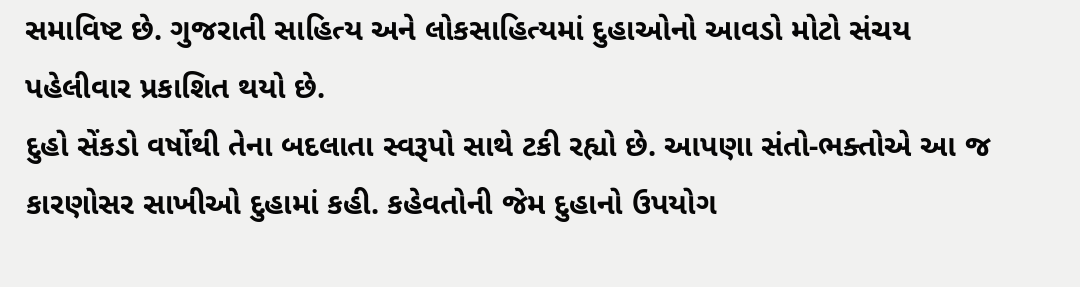સમાવિષ્ટ છે. ગુજરાતી સાહિત્ય અને લોકસાહિત્યમાં દુહાઓનો આવડો મોટો સંચય પહેલીવાર પ્રકાશિત થયો છે.
દુહો સેંકડો વર્ષોથી તેના બદલાતા સ્વરૂપો સાથે ટકી રહ્યો છે. આપણા સંતો-ભક્તોએ આ જ કારણોસર સાખીઓ દુહામાં કહી. કહેવતોની જેમ દુહાનો ઉપયોગ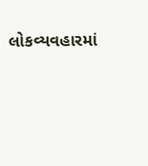લોકવ્યવહારમાં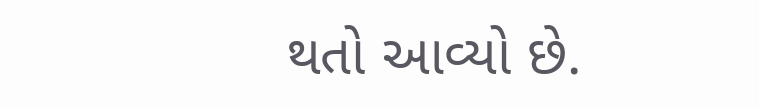થતો આવ્યો છે.